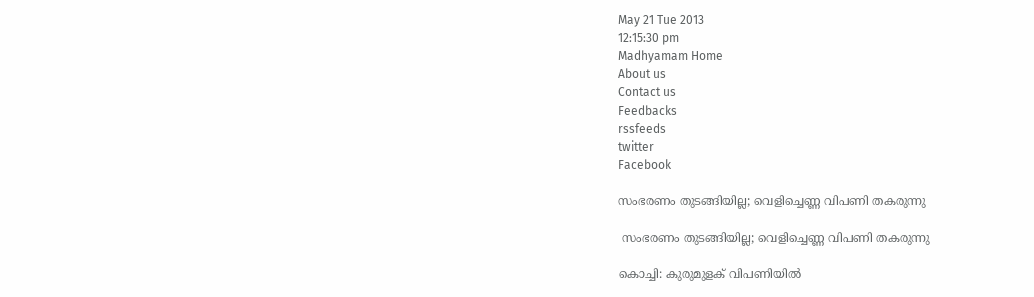May 21 Tue 2013
12:15:30 pm
Madhyamam Home
About us
Contact us
Feedbacks
rssfeeds
twitter
Facebook

സംഭരണം തുടങ്ങിയില്ല; വെളിച്ചെണ്ണ വിപണി തകരുന്നു

 സംഭരണം തുടങ്ങിയില്ല; വെളിച്ചെണ്ണ വിപണി തകരുന്നു

കൊച്ചി: കുരുമുളക് വിപണിയില്‍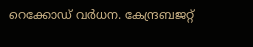റെക്കോഡ് വര്‍ധന. കേന്ദ്രബജറ്റ്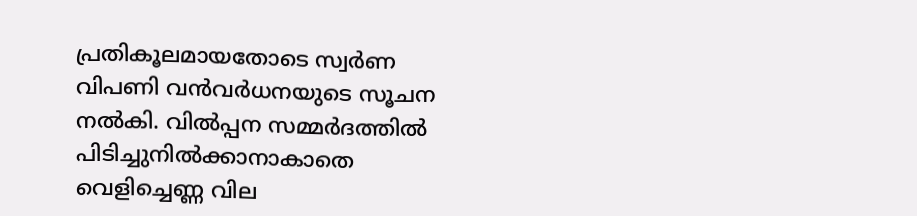പ്രതികൂലമായതോടെ സ്വര്‍ണ വിപണി വന്‍വര്‍ധനയുടെ സൂചന നല്‍കി. വില്‍പ്പന സമ്മര്‍ദത്തില്‍ പിടിച്ചുനില്‍ക്കാനാകാതെ വെളിച്ചെണ്ണ വില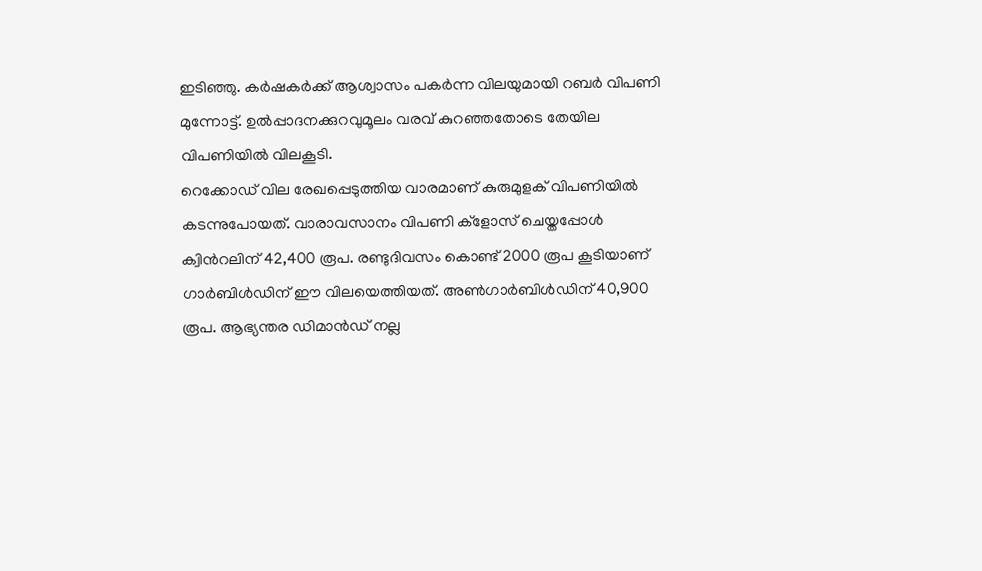ഇടിഞ്ഞു. കര്‍ഷകര്‍ക്ക് ആശ്വാസം പകര്‍ന്ന വിലയുമായി റബര്‍ വിപണി മുന്നോട്ട്. ഉല്‍പ്പാദനക്കുറവുമൂലം വരവ് കുറഞ്ഞതോടെ തേയില വിപണിയില്‍ വിലകൂടി.
റെക്കോഡ് വില രേഖപ്പെടുത്തിയ വാരമാണ് കുരുമുളക് വിപണിയില്‍ കടന്നുപോയത്. വാരാവസാനം വിപണി ക്ളോസ് ചെയ്തപ്പോള്‍ ക്വിന്‍റലിന് 42,400 രൂപ. രണ്ടുദിവസം കൊണ്ട് 2000 രൂപ കൂടിയാണ് ഗാര്‍ബിള്‍ഡിന് ഈ വിലയെത്തിയത്. അണ്‍ഗാര്‍ബിള്‍ഡിന് 40,900 രൂപ. ആഭ്യന്തര ഡിമാന്‍ഡ് നല്ല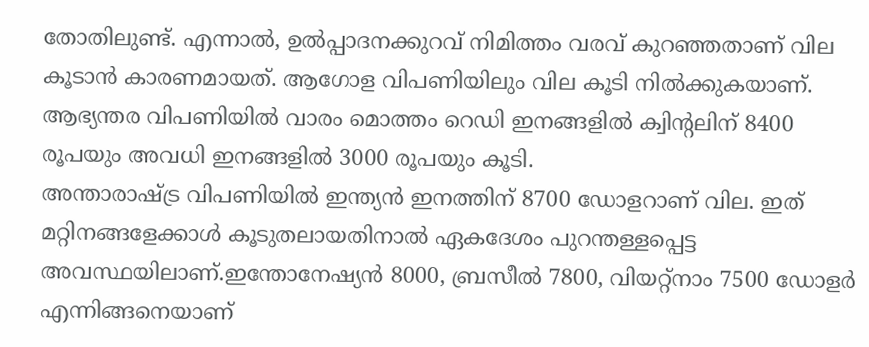തോതിലുണ്ട്. എന്നാല്‍, ഉല്‍പ്പാദനക്കുറവ് നിമിത്തം വരവ് കുറഞ്ഞതാണ് വില കൂടാന്‍ കാരണമായത്. ആഗോള വിപണിയിലും വില കൂടി നില്‍ക്കുകയാണ്. ആഭ്യന്തര വിപണിയില്‍ വാരം മൊത്തം റെഡി ഇനങ്ങളില്‍ ക്വിന്‍റലിന് 8400 രൂപയും അവധി ഇനങ്ങളില്‍ 3000 രൂപയും കൂടി.
അന്താരാഷ്ട്ര വിപണിയില്‍ ഇന്ത്യന്‍ ഇനത്തിന് 8700 ഡോളറാണ് വില. ഇത് മറ്റിനങ്ങളേക്കാള്‍ കൂടുതലായതിനാല്‍ ഏകദേശം പുറന്തള്ളപ്പെട്ട അവസ്ഥയിലാണ്.ഇന്തോനേഷ്യന്‍ 8000, ബ്രസീല്‍ 7800, വിയറ്റ്നാം 7500 ഡോളര്‍ എന്നിങ്ങനെയാണ്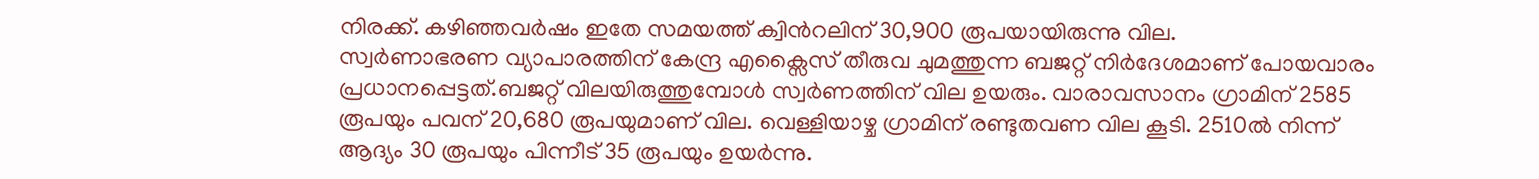നിരക്ക്. കഴിഞ്ഞവര്‍ഷം ഇതേ സമയത്ത് ക്വിന്‍റലിന് 30,900 രൂപയായിരുന്നു വില.
സ്വര്‍ണാഭരണ വ്യാപാരത്തിന് കേന്ദ്ര എക്സൈസ് തീരുവ ചുമത്തുന്ന ബജറ്റ് നിര്‍ദേശമാണ് പോയവാരം പ്രധാനപ്പെട്ടത്.ബജറ്റ് വിലയിരുത്തുമ്പോള്‍ സ്വര്‍ണത്തിന് വില ഉയരും. വാരാവസാനം ഗ്രാമിന് 2585 രൂപയും പവന് 20,680 രൂപയുമാണ് വില. വെള്ളിയാഴ്ച ഗ്രാമിന് രണ്ടുതവണ വില കൂടി. 2510ല്‍ നിന്ന് ആദ്യം 30 രൂപയും പിന്നീട് 35 രൂപയും ഉയര്‍ന്നു.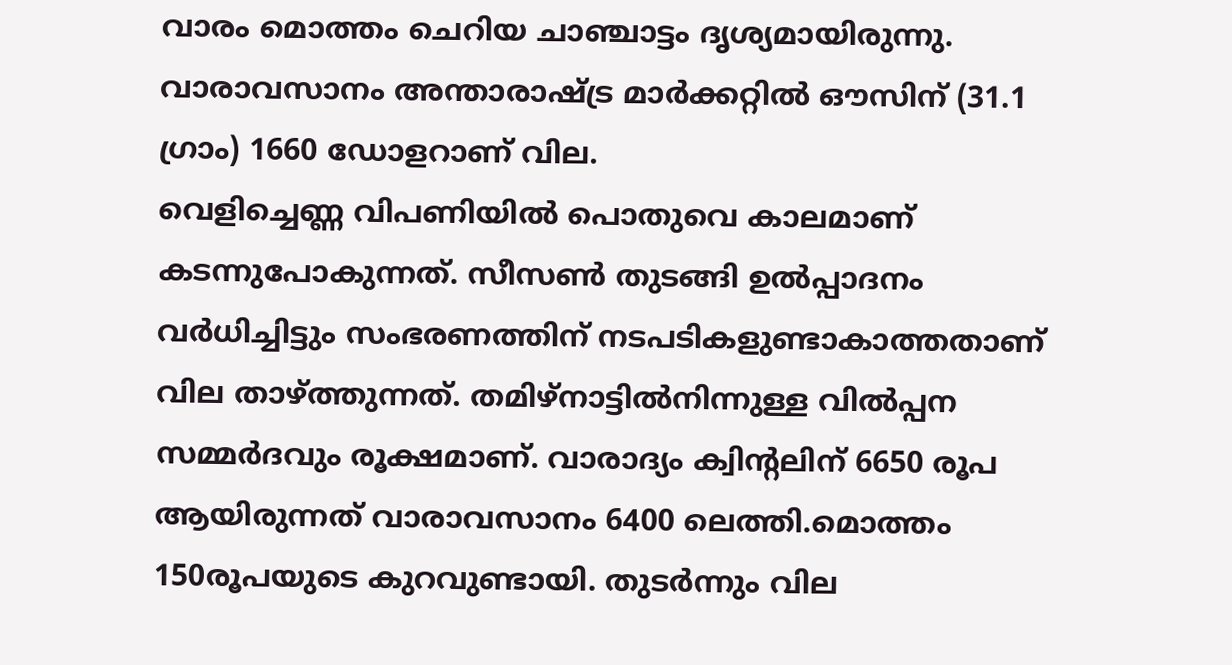വാരം മൊത്തം ചെറിയ ചാഞ്ചാട്ടം ദൃശ്യമായിരുന്നു. വാരാവസാനം അന്താരാഷ്ട്ര മാര്‍ക്കറ്റില്‍ ഔസിന് (31.1 ഗ്രാം) 1660 ഡോളറാണ് വില.
വെളിച്ചെണ്ണ വിപണിയില്‍ പൊതുവെ കാലമാണ് കടന്നുപോകുന്നത്. സീസണ്‍ തുടങ്ങി ഉല്‍പ്പാദനം വര്‍ധിച്ചിട്ടും സംഭരണത്തിന് നടപടികളുണ്ടാകാത്തതാണ് വില താഴ്ത്തുന്നത്. തമിഴ്നാട്ടില്‍നിന്നുള്ള വില്‍പ്പന സമ്മര്‍ദവും രൂക്ഷമാണ്. വാരാദ്യം ക്വിന്‍റലിന് 6650 രൂപ ആയിരുന്നത് വാരാവസാനം 6400 ലെത്തി.മൊത്തം 150രൂപയുടെ കുറവുണ്ടായി. തുടര്‍ന്നും വില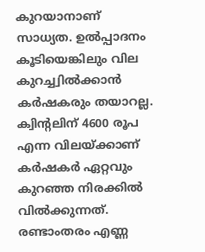കുറയാനാണ് സാധ്യത. ഉല്‍പ്പാദനം കൂടിയെങ്കിലും വില കുറച്ച്വില്‍ക്കാന്‍ കര്‍ഷകരും തയാറല്ല. ക്വിന്‍റലിന് 4600 രൂപ എന്ന വിലയ്ക്കാണ് കര്‍ഷകര്‍ ഏറ്റവും കുറഞ്ഞ നിരക്കില്‍ വില്‍ക്കുന്നത്. രണ്ടാംതരം എണ്ണ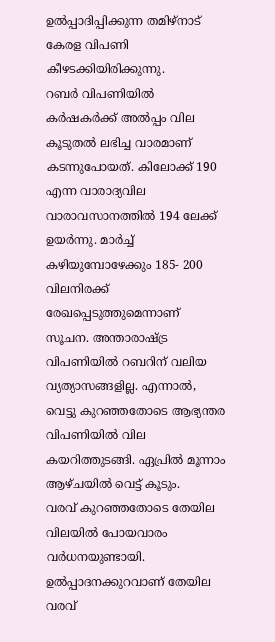ഉല്‍പ്പാദിപ്പിക്കുന്ന തമിഴ്നാട് കേരള വിപണി കീഴടക്കിയിരിക്കുന്നു.
റബര്‍ വിപണിയില്‍ കര്‍ഷകര്‍ക്ക് അല്‍പ്പം വില കൂടുതല്‍ ലഭിച്ച വാരമാണ് കടന്നുപോയത്. കിലോക്ക് 190 എന്ന വാരാദ്യവില വാരാവസാനത്തില്‍ 194 ലേക്ക് ഉയര്‍ന്നു. മാര്‍ച്ച് കഴിയുമ്പോഴേക്കും 185- 200 വിലനിരക്ക് രേഖപ്പെടുത്തുമെന്നാണ് സൂചന. അന്താരാഷ്ട്ര വിപണിയില്‍ റബറിന് വലിയ വ്യത്യാസങ്ങളില്ല. എന്നാല്‍, വെട്ടു കുറഞ്ഞതോടെ ആഭ്യന്തര വിപണിയില്‍ വില കയറിത്തുടങ്ങി. ഏപ്രില്‍ മൂന്നാം ആഴ്ചയില്‍ വെട്ട് കൂടും.
വരവ് കുറഞ്ഞതോടെ തേയില വിലയില്‍ പോയവാരം വര്‍ധനയുണ്ടായി. ഉല്‍പ്പാദനക്കുറവാണ് തേയില വരവ്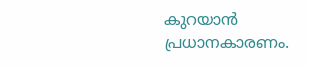കുറയാന്‍ പ്രധാനകാരണം.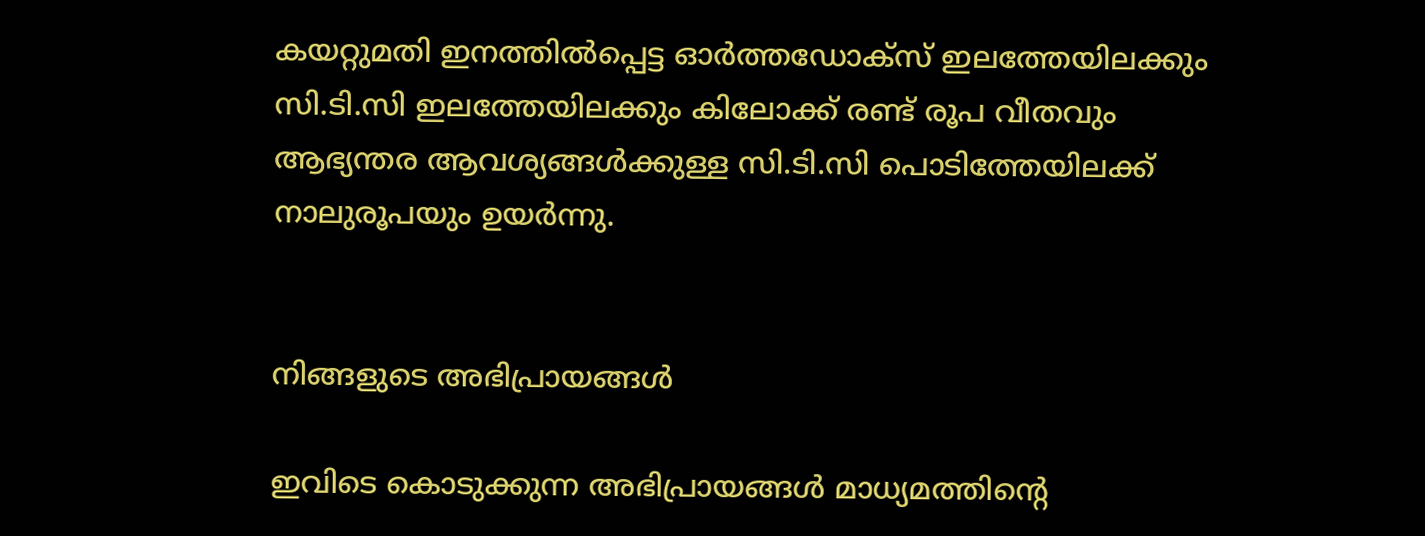കയറ്റുമതി ഇനത്തില്‍പ്പെട്ട ഓര്‍ത്തഡോക്സ് ഇലത്തേയിലക്കും സി.ടി.സി ഇലത്തേയിലക്കും കിലോക്ക് രണ്ട് രൂപ വീതവും ആഭ്യന്തര ആവശ്യങ്ങള്‍ക്കുള്ള സി.ടി.സി പൊടിത്തേയിലക്ക് നാലുരൂപയും ഉയര്‍ന്നു.


നിങ്ങളുടെ അഭിപ്രായങ്ങള്‍

ഇവിടെ കൊടുക്കുന്ന അഭിപ്രായങ്ങള്‍ മാധ്യമത്തിന്റെ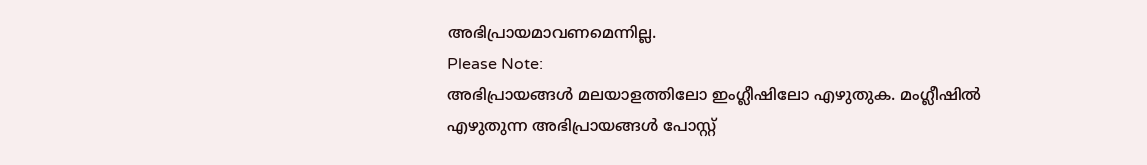അഭിപ്രായമാവണമെന്നില്ല.
Please Note:
അഭിപ്രായങ്ങള്‍ മലയാളത്തിലോ ഇംഗ്ലീഷിലോ എഴുതുക. മംഗ്ലീഷില്‍ എഴുതുന്ന അഭിപ്രായങ്ങള്‍ പോസ്റ്റ്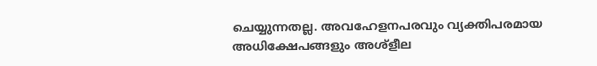ചെയ്യുന്നതല്ല. അവഹേളനപരവും വ്യക്തിപരമായ അധിക്ഷേപങ്ങളും അശ്ളീല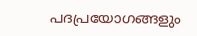പദപ്രയോഗങ്ങളും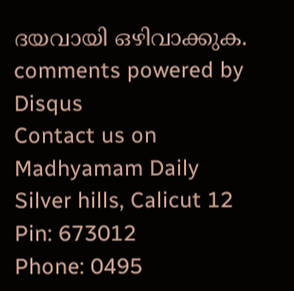ദയവായി ഒഴിവാക്കുക.
comments powered by Disqus
Contact us on
Madhyamam Daily
Silver hills, Calicut 12
Pin: 673012
Phone: 0495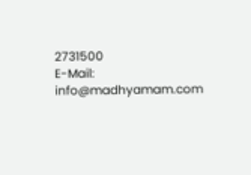2731500
E-Mail: info@madhyamam.com